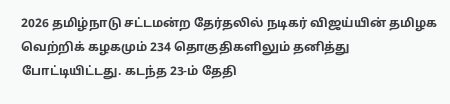2026 தமிழ்நாடு சட்டமன்ற தேர்தலில் நடிகர் விஜய்யின் தமிழக வெற்றிக் கழகமும் 234 தொகுதிகளிலும் தனித்து போட்டியிட்டது. கடந்த 23-ம் தேதி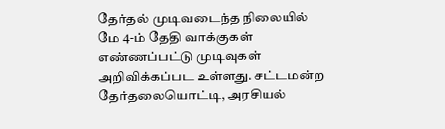தேர்தல் முடிவடைந்த நிலையில் மே 4-ம் தேதி வாக்குகள் எண்ணப்பட்டு முடிவுகள் அறிவிக்கப்பட உள்ளது. சட்டமன்ற தேர்தலையொட்டி, அரசியல்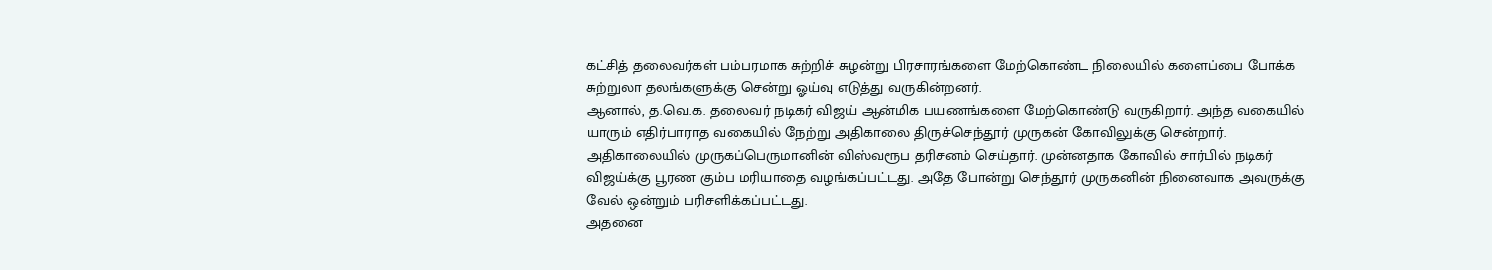கட்சித் தலைவர்கள் பம்பரமாக சுற்றிச் சுழன்று பிரசாரங்களை மேற்கொண்ட நிலையில் களைப்பை போக்க சுற்றுலா தலங்களுக்கு சென்று ஓய்வு எடுத்து வருகின்றனர்.
ஆனால், த.வெ.க. தலைவர் நடிகர் விஜய் ஆன்மிக பயணங்களை மேற்கொண்டு வருகிறார். அந்த வகையில் யாரும் எதிர்பாராத வகையில் நேற்று அதிகாலை திருச்செந்தூர் முருகன் கோவிலுக்கு சென்றார். அதிகாலையில் முருகப்பெருமானின் விஸ்வரூப தரிசனம் செய்தார். முன்னதாக கோவில் சார்பில் நடிகர் விஜய்க்கு பூரண கும்ப மரியாதை வழங்கப்பட்டது. அதே போன்று செந்தூர் முருகனின் நினைவாக அவருக்கு வேல் ஒன்றும் பரிசளிக்கப்பட்டது.
அதனை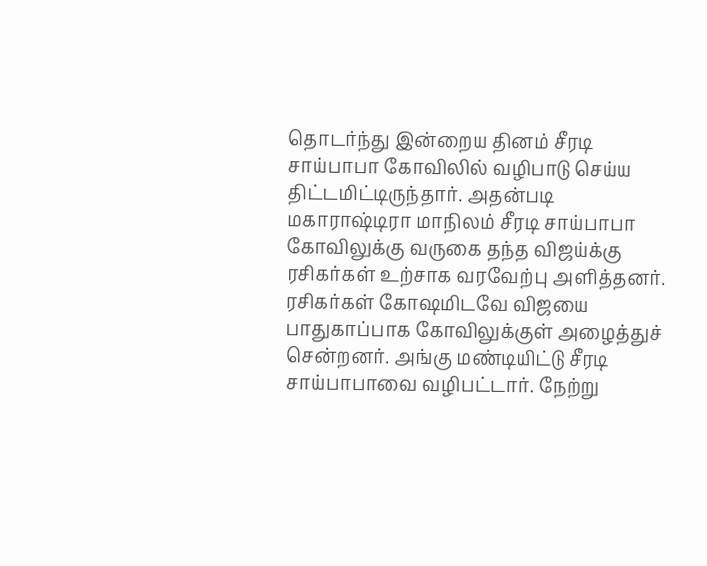தொடர்ந்து இன்றைய தினம் சீரடி சாய்பாபா கோவிலில் வழிபாடு செய்ய திட்டமிட்டிருந்தார். அதன்படி மகாராஷ்டிரா மாநிலம் சீரடி சாய்பாபா கோவிலுக்கு வருகை தந்த விஜய்க்கு ரசிகர்கள் உற்சாக வரவேற்பு அளித்தனர். ரசிகர்கள் கோஷமிடவே விஜயை பாதுகாப்பாக கோவிலுக்குள் அழைத்துச் சென்றனர். அங்கு மண்டியிட்டு சீரடி சாய்பாபாவை வழிபட்டார். நேற்று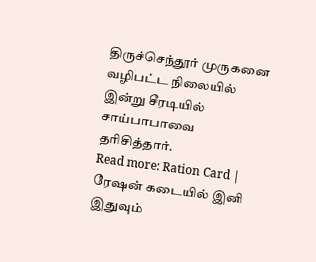திருச்செந்தூர் முருகனை வழிபட்ட நிலையில் இன்று சீரடியில் சாய்பாபாவை தரிசித்தார்.
Read more: Ration Card | ரேஷன் கடையில் இனி இதுவும்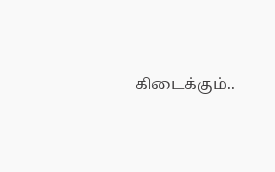கிடைக்கும்..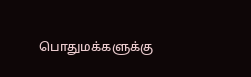பொதுமக்களுக்கு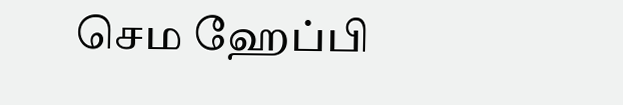செம ஹேப்பி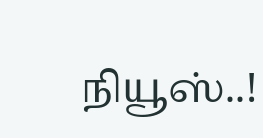நியூஸ்..!